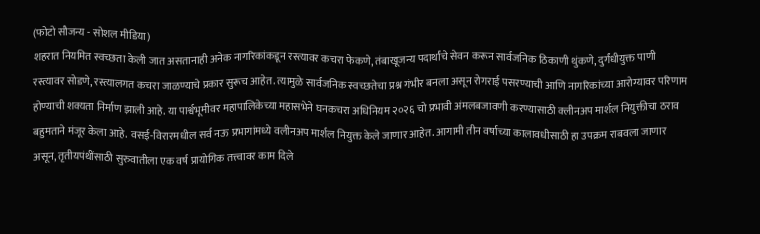(फोटो सौजन्य - सोशल मीडिया)
शहरात नियमित स्वच्छता केली जात असतानाही अनेक नागरिकांकडून रस्त्यावर कचरा फेकणे, तंबाखूजन्य पदार्थांचे सेवन करून सार्वजनिक ठिकाणी थुंकणे, दुर्गंधीयुक्त पाणी रस्त्यावर सोडणे, रस्त्यालगत कचरा जाळण्याचे प्रकार सुरूच आहेत. त्यामुळे सार्वजनिक स्वच्छतेचा प्रश्न गंभीर बनला असून रोगराई पसरण्याची आणि नागरिकांच्या आरोग्यावर परिणाम होण्याची शक्यता निर्माण झाली आहे. या पार्श्वभूमीवर महापालिकेच्या महासभेने घनकचरा अधिनियम २०२६ चो प्रभावी अंमलबजावणी करण्यासाठी क्लीनअप मार्शल नियुक्तीचा ठराव बहुमताने मंजूर केला आहे. वसई-विरारमधील सर्व नऊ प्रभागांमध्ये वलीनअप मार्शल नियुक्त केले जाणार आहेत. आगामी तीन वर्षाच्या कालावधीसाठी हा उपक्रम राबवला जाणार असून, तृतीयपंथींसाठी सुरुवातीला एक वर्ष प्रायोगिक तत्त्वावर काम दिले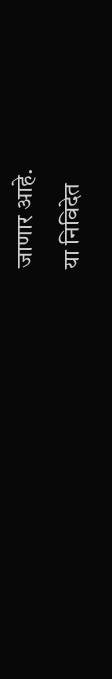जाणार आहे.
या निविदेत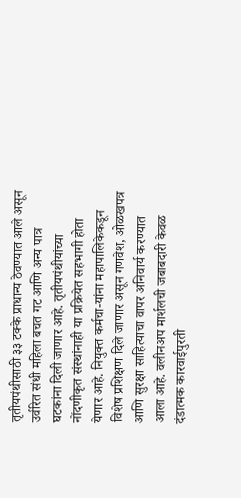तृतीयपंथीसाठी ३३ टक्के प्राधान्य ठेवण्यात आले असून उर्वरित संधी महिला बचत गट आणि अन्य पात्र घटकांना दिली जाणार आहे. तृतीयपंथीयांच्या नोंदणीकृत संस्थांनाही या प्रक्रियेत सहभागी होता येणार आहे. नियुक्त कर्मचा-यांना महापालिकेकडून विशेष प्रशिक्षण दिले जाणार असून गणवेश, ओळखपत्र आणि सुरक्षा साहित्याचा वापर अनिवार्य करण्यात आला आहे. वलीनअप मार्शलची जबाबदारी केवळ दंडात्मक कारवाईपुरती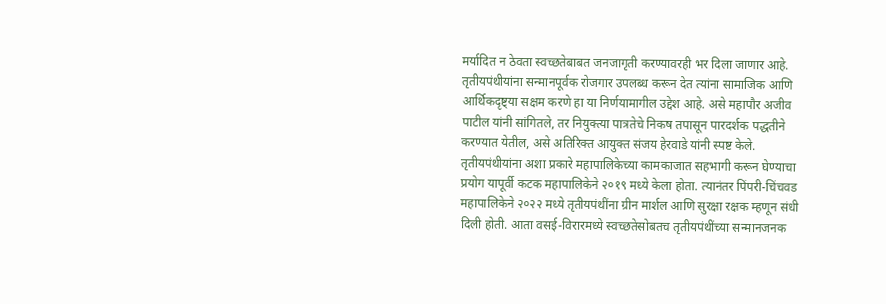मर्यादित न ठेवता स्वच्छतेबाबत जनजागृती करण्यावरही भर दिला जाणार आहे.
तृतीयपंथीयांना सन्मानपूर्वक रोजगार उपलब्ध करून देत त्यांना सामाजिक आणि आर्थिकदृष्ट्या सक्षम करणे हा या निर्णयामागील उद्देश आहे. असे महापौर अजीव पाटील यांनी सांगितले, तर नियुक्त्या पात्रतेचे निकष तपासून पारदर्शक पद्धतीने करण्यात येतील, असे अतिरिक्त आयुक्त संजय हेरवाडे यांनी स्पष्ट केले.
तृतीयपंथीयांना अशा प्रकारे महापालिकेच्या कामकाजात सहभागी करून घेण्याचा प्रयोग यापूर्वी कटक महापालिकेने २०१९ मध्ये केला होता. त्यानंतर पिंपरी-चिंचवड महापालिकेने २०२२ मध्ये तृतीयपंथींना ग्रीन मार्शल आणि सुरक्षा रक्षक म्हणून संधी दिली होती. आता वसई-विरारमध्ये स्वच्छतेसोबतच तृतीयपंथींच्या सन्मानजनक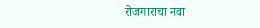रोजगाराचा नवा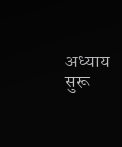अध्याय सुरू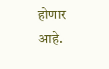होणार आहे.